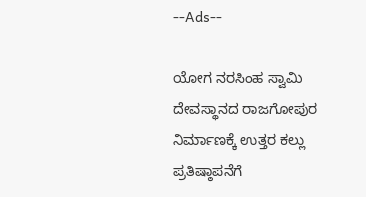--Ads--

ಯೋಗ ನರಸಿಂಹ ಸ್ವಾಮಿ ದೇವಸ್ಥಾನದ ರಾಜಗೋಪುರ ನಿರ್ಮಾಣಕ್ಕೆ ಉತ್ತರ ಕಲ್ಲು ಪ್ರತಿಷ್ಠಾಪನೆಗೆ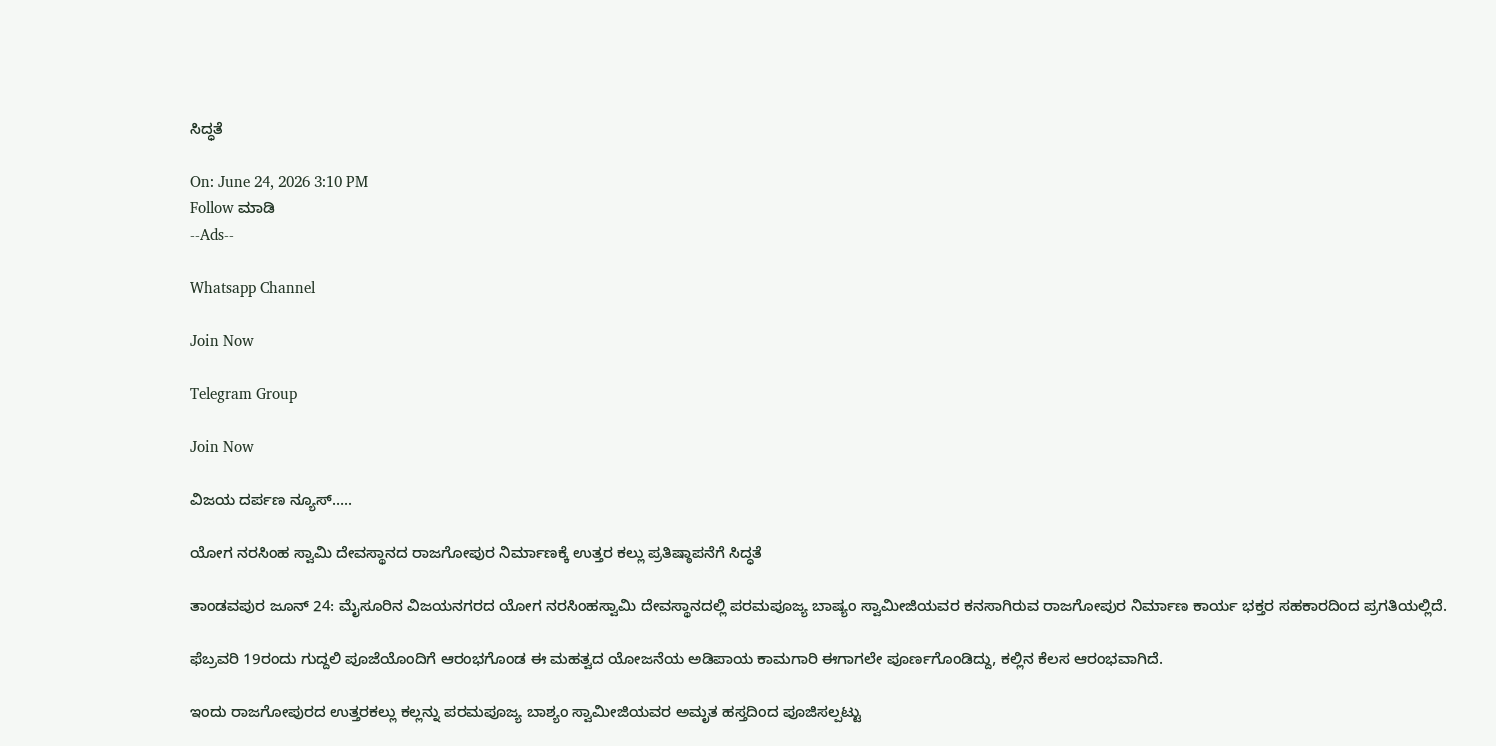ಸಿದ್ಧತೆ

On: June 24, 2026 3:10 PM
Follow ಮಾಡಿ
--Ads--

Whatsapp Channel

Join Now

Telegram Group

Join Now

ವಿಜಯ ದರ್ಪಣ ನ್ಯೂಸ್…..

ಯೋಗ ನರಸಿಂಹ ಸ್ವಾಮಿ ದೇವಸ್ಥಾನದ ರಾಜಗೋಪುರ ನಿರ್ಮಾಣಕ್ಕೆ ಉತ್ತರ ಕಲ್ಲು ಪ್ರತಿಷ್ಠಾಪನೆಗೆ ಸಿದ್ಧತೆ

ತಾಂಡವಪುರ ಜೂನ್ 24: ಮೈಸೂರಿನ ವಿಜಯನಗರದ ಯೋಗ ನರಸಿಂಹಸ್ವಾಮಿ ದೇವಸ್ಥಾನದಲ್ಲಿ ಪರಮಪೂಜ್ಯ ಬಾಷ್ಯಂ ಸ್ವಾಮೀಜಿಯವರ ಕನಸಾಗಿರುವ ರಾಜಗೋಪುರ ನಿರ್ಮಾಣ ಕಾರ್ಯ ಭಕ್ತರ ಸಹಕಾರದಿಂದ ಪ್ರಗತಿಯಲ್ಲಿದೆ.

ಫೆಬ್ರವರಿ 19ರಂದು ಗುದ್ದಲಿ ಪೂಜೆಯೊಂದಿಗೆ ಆರಂಭಗೊಂಡ ಈ ಮಹತ್ವದ ಯೋಜನೆಯ ಅಡಿಪಾಯ ಕಾಮಗಾರಿ ಈಗಾಗಲೇ ಪೂರ್ಣಗೊಂಡಿದ್ದು, ಕಲ್ಲಿನ ಕೆಲಸ ಆರಂಭವಾಗಿದೆ.

ಇಂದು ರಾಜಗೋಪುರದ ಉತ್ತರಕಲ್ಲು ಕಲ್ಲನ್ನು ಪರಮಪೂಜ್ಯ ಬಾಶ್ಯಂ ಸ್ವಾಮೀಜಿಯವರ ಅಮೃತ ಹಸ್ತದಿಂದ ಪೂಜಿಸಲ್ಪಟ್ಟು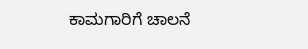ಕಾಮಗಾರಿಗೆ ಚಾಲನೆ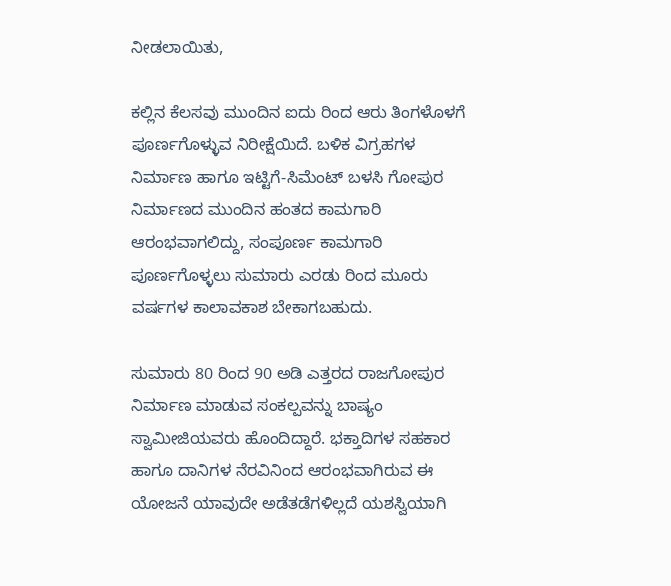ನೀಡಲಾಯಿತು,

ಕಲ್ಲಿನ ಕೆಲಸವು ಮುಂದಿನ ಐದು ರಿಂದ ಆರು ತಿಂಗಳೊಳಗೆ ಪೂರ್ಣಗೊಳ್ಳುವ ನಿರೀಕ್ಷೆಯಿದೆ. ಬಳಿಕ ವಿಗ್ರಹಗಳ ನಿರ್ಮಾಣ ಹಾಗೂ ಇಟ್ಟಿಗೆ-ಸಿಮೆಂಟ್ ಬಳಸಿ ಗೋಪುರ ನಿರ್ಮಾಣದ ಮುಂದಿನ ಹಂತದ ಕಾಮಗಾರಿ ಆರಂಭವಾಗಲಿದ್ದು, ಸಂಪೂರ್ಣ ಕಾಮಗಾರಿ ಪೂರ್ಣಗೊಳ್ಳಲು ಸುಮಾರು ಎರಡು ರಿಂದ ಮೂರು ವರ್ಷಗಳ ಕಾಲಾವಕಾಶ ಬೇಕಾಗಬಹುದು.

ಸುಮಾರು 80 ರಿಂದ 90 ಅಡಿ ಎತ್ತರದ ರಾಜಗೋಪುರ ನಿರ್ಮಾಣ ಮಾಡುವ ಸಂಕಲ್ಪವನ್ನು ಬಾಷ್ಯಂ ಸ್ವಾಮೀಜಿಯವರು ಹೊಂದಿದ್ದಾರೆ. ಭಕ್ತಾದಿಗಳ ಸಹಕಾರ ಹಾಗೂ ದಾನಿಗಳ ನೆರವಿನಿಂದ ಆರಂಭವಾಗಿರುವ ಈ ಯೋಜನೆ ಯಾವುದೇ ಅಡೆತಡೆಗಳಿಲ್ಲದೆ ಯಶಸ್ವಿಯಾಗಿ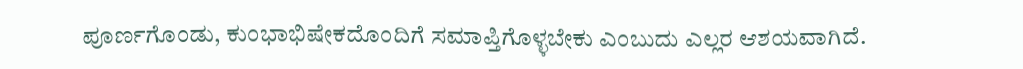ಪೂರ್ಣಗೊಂಡು, ಕುಂಭಾಭಿಷೇಕದೊಂದಿಗೆ ಸಮಾಪ್ತಿಗೊಳ್ಳಬೇಕು ಎಂಬುದು ಎಲ್ಲರ ಆಶಯವಾಗಿದೆ.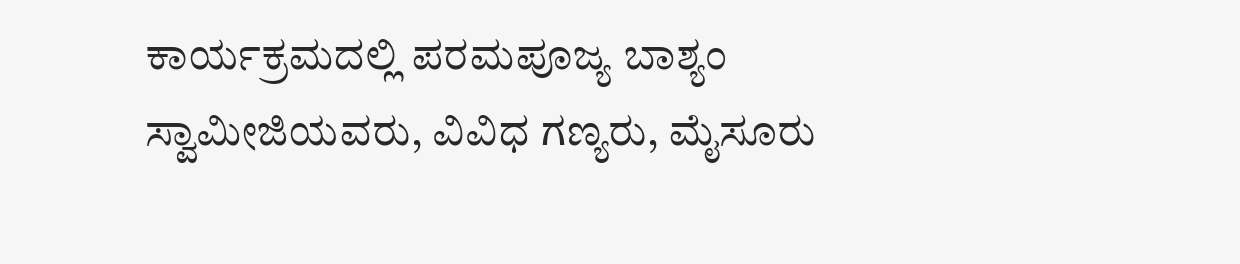ಕಾರ್ಯಕ್ರಮದಲ್ಲಿ ಪರಮಪೂಜ್ಯ ಬಾಶ್ಯಂ ಸ್ವಾಮೀಜಿಯವರು, ವಿವಿಧ ಗಣ್ಯರು, ಮೈಸೂರು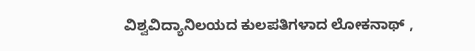ವಿಶ್ವವಿದ್ಯಾನಿಲಯದ ಕುಲಪತಿಗಳಾದ ಲೋಕನಾಥ್ ,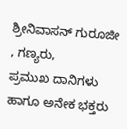ಶ್ರೀನಿವಾಸನ್ ಗುರೂಜೀ , ಗಣ್ಯರು,
ಪ್ರಮುಖ ದಾನಿಗಳು ಹಾಗೂ ಅನೇಕ ಭಕ್ತರು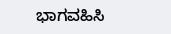ಭಾಗವಹಿಸಿ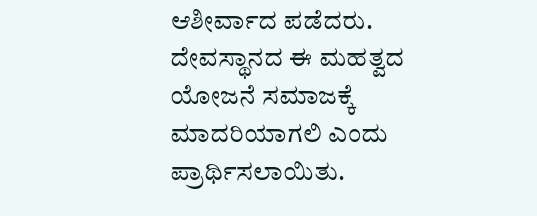ಆಶೀರ್ವಾದ ಪಡೆದರು. ದೇವಸ್ಥಾನದ ಈ ಮಹತ್ವದ ಯೋಜನೆ ಸಮಾಜಕ್ಕೆ ಮಾದರಿಯಾಗಲಿ ಎಂದು ಪ್ರಾರ್ಥಿಸಲಾಯಿತು.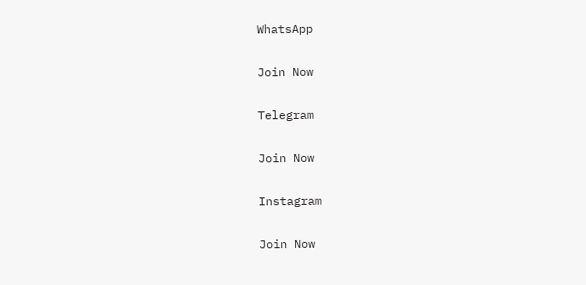WhatsApp

Join Now

Telegram

Join Now

Instagram

Join Now